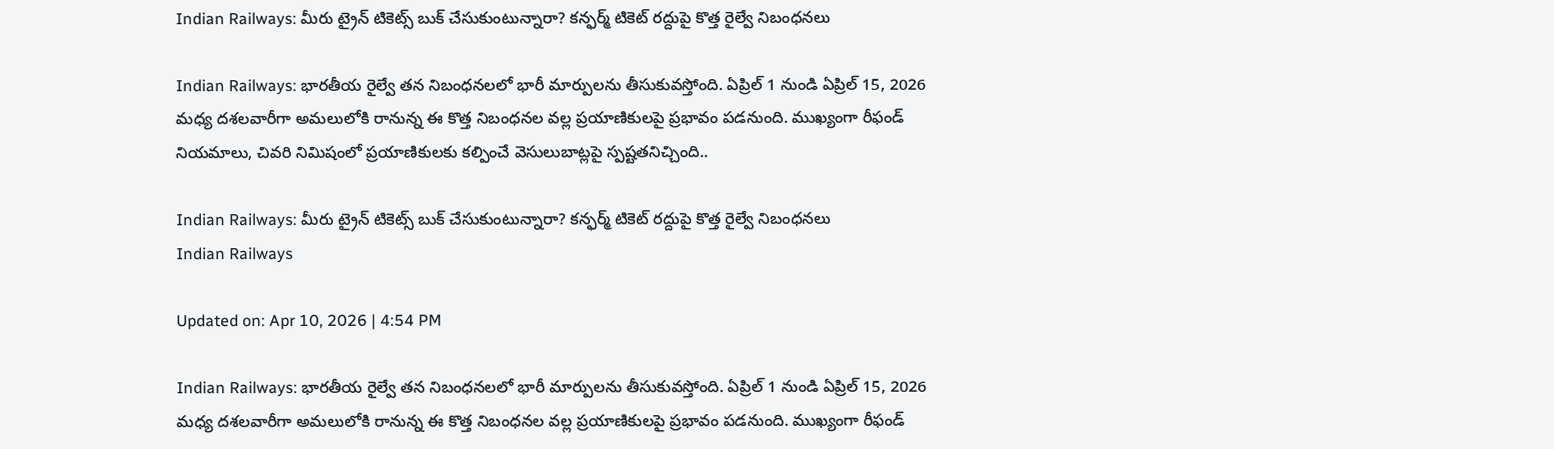Indian Railways: మీరు ట్రైన్‌ టికెట్స్‌ బుక్‌ చేసుకుంటున్నారా? కన్ఫర్మ్ టికెట్ రద్దుపై కొత్త రైల్వే నిబంధనలు

Indian Railways: భారతీయ రైల్వే తన నిబంధనలలో భారీ మార్పులను తీసుకువస్తోంది. ఏప్రిల్ 1 నుండి ఏప్రిల్ 15, 2026 మధ్య దశలవారీగా అమలులోకి రానున్న ఈ కొత్త నిబంధనల వల్ల ప్రయాణికులపై ప్రభావం పడనుంది. ముఖ్యంగా రీఫండ్ నియమాలు, చివరి నిమిషంలో ప్రయాణికులకు కల్పించే వెసులుబాట్లపై స్పష్టతనిచ్చింది..

Indian Railways: మీరు ట్రైన్‌ టికెట్స్‌ బుక్‌ చేసుకుంటున్నారా? కన్ఫర్మ్ టికెట్ రద్దుపై కొత్త రైల్వే నిబంధనలు
Indian Railways

Updated on: Apr 10, 2026 | 4:54 PM

Indian Railways: భారతీయ రైల్వే తన నిబంధనలలో భారీ మార్పులను తీసుకువస్తోంది. ఏప్రిల్ 1 నుండి ఏప్రిల్ 15, 2026 మధ్య దశలవారీగా అమలులోకి రానున్న ఈ కొత్త నిబంధనల వల్ల ప్రయాణికులపై ప్రభావం పడనుంది. ముఖ్యంగా రీఫండ్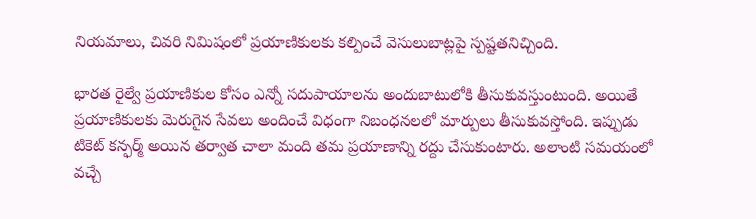నియమాలు, చివరి నిమిషంలో ప్రయాణికులకు కల్పించే వెసులుబాట్లపై స్పష్టతనిచ్చింది.

భారత రైల్వే ప్రయాణికుల కోసం ఎన్నో సదుపాయాలను అందుబాటులోకి తీసుకువస్తుంటుంది. అయితే ప్రయాణికులకు మెరుగైన సేవలు అందించే విధంగా నిబంధనలలో మార్పులు తీసుకువస్తోంది. ఇప్పుడు టికెట్‌ కన్ఫర్మ్‌ అయిన తర్వాత చాలా మంది తమ ప్రయాణాన్ని రద్దు చేసుకుంటారు. అలాంటి సమయంలో వచ్చే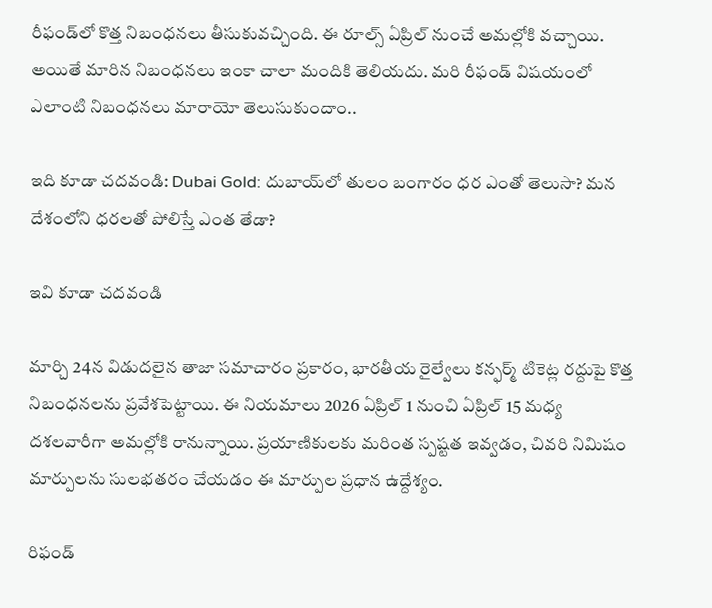రీఫండ్‌లో కొత్త నిబంధనలు తీసుకువచ్చింది. ఈ రూల్స్‌ ఏప్రిల్‌ నుంచే అమల్లోకి వచ్చాయి. అయితే మారిన నిబంధనలు ఇంకా చాలా మందికి తెలియదు. మరి రీఫండ్‌ విషయంలో ఎలాంటి నిబంధనలు మారాయో తెలుసుకుందాం..

ఇది కూడా చదవండి: Dubai Gold: దుబాయ్‌లో తులం బంగారం ధర ఎంతో తెలుసా? మన దేశంలోని ధరలతో పోలిస్తే ఎంత తేడా?

ఇవి కూడా చదవండి

మార్చి 24న విడుదలైన తాజా సమాచారం ప్రకారం, భారతీయ రైల్వేలు కన్ఫర్మ్ టికెట్ల రద్దుపై కొత్త నిబంధనలను ప్రవేశపెట్టాయి. ఈ నియమాలు 2026 ఏప్రిల్ 1 నుంచి ఏప్రిల్ 15 మధ్య దశలవారీగా అమల్లోకి రానున్నాయి. ప్రయాణికులకు మరింత స్పష్టత ఇవ్వడం, చివరి నిమిషం మార్పులను సులభతరం చేయడం ఈ మార్పుల ప్రధాన ఉద్దేశ్యం.

రిఫండ్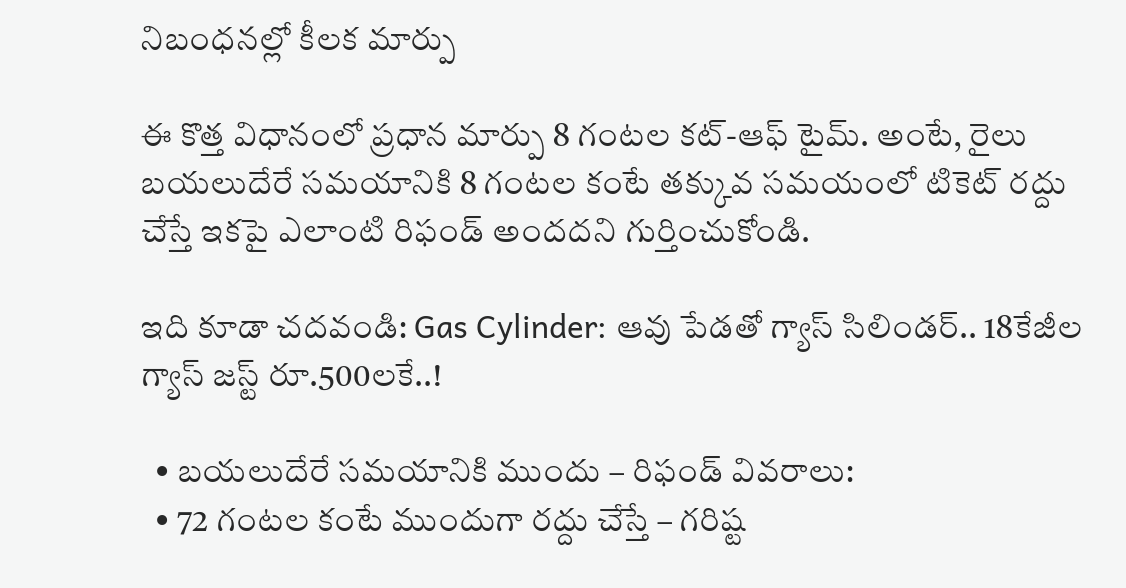నిబంధనల్లో కీలక మార్పు

ఈ కొత్త విధానంలో ప్రధాన మార్పు 8 గంటల కట్-ఆఫ్ టైమ్. అంటే, రైలు బయలుదేరే సమయానికి 8 గంటల కంటే తక్కువ సమయంలో టికెట్ రద్దు చేస్తే ఇకపై ఎలాంటి రిఫండ్ అందదని గుర్తించుకోండి.

ఇది కూడా చదవండి: Gas Cylinder: ఆవు పేడతో గ్యాస్ సిలిండర్.. 18కేజీల గ్యాస్‌ జస్ట్‌ రూ.500లకే..!

  • బయలుదేరే సమయానికి ముందు – రిఫండ్ వివరాలు:
  • 72 గంటల కంటే ముందుగా రద్దు చేస్తే – గరిష్ట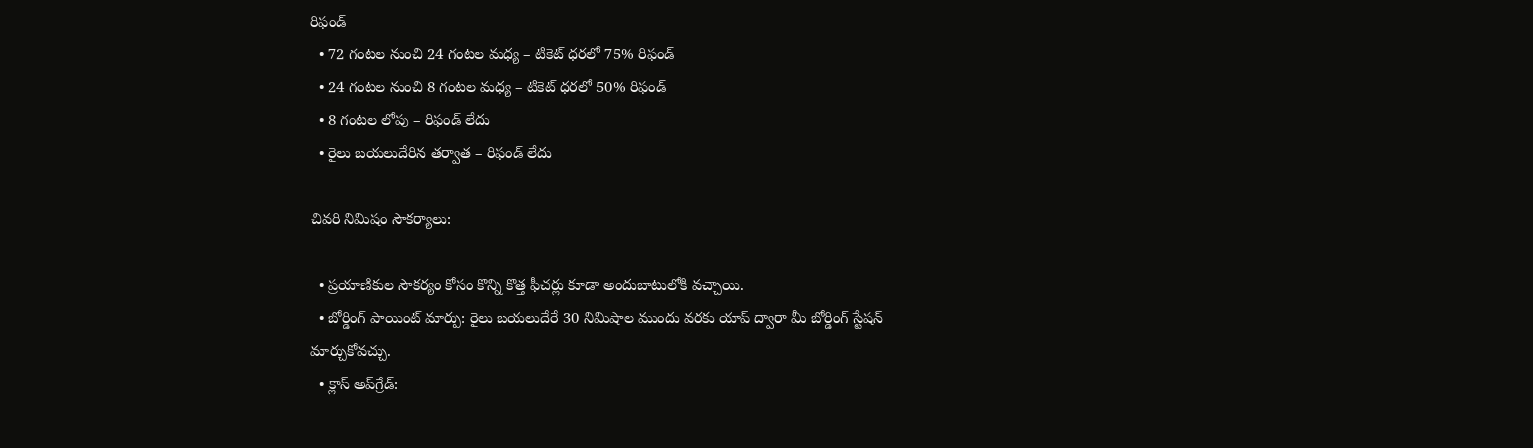రిఫండ్
  • 72 గంటల నుంచి 24 గంటల మధ్య – టికెట్ ధరలో 75% రిఫండ్
  • 24 గంటల నుంచి 8 గంటల మధ్య – టికెట్ ధరలో 50% రిఫండ్
  • 8 గంటల లోపు – రిఫండ్ లేదు
  • రైలు బయలుదేరిన తర్వాత – రిఫండ్ లేదు

చివరి నిమిషం సౌకర్యాలు:

  • ప్రయాణికుల సౌకర్యం కోసం కొన్ని కొత్త ఫీచర్లు కూడా అందుబాటులోకి వచ్చాయి.
  • బోర్డింగ్ పాయింట్ మార్పు: రైలు బయలుదేరే 30 నిమిషాల ముందు వరకు యాప్ ద్వారా మీ బోర్డింగ్ స్టేషన్ మార్చుకోవచ్చు.
  • క్లాస్ అప్‌గ్రేడ్: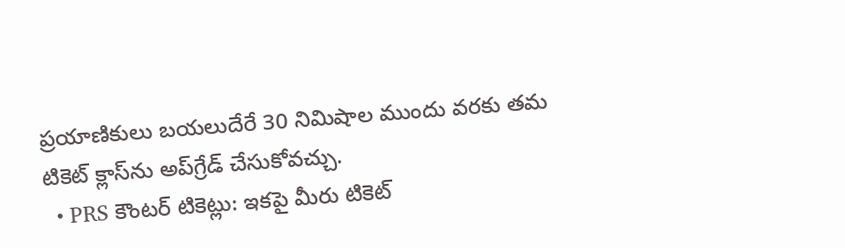ప్రయాణికులు బయలుదేరే 30 నిమిషాల ముందు వరకు తమ టికెట్ క్లాస్‌ను అప్‌గ్రేడ్ చేసుకోవచ్చు.
  • PRS కౌంటర్ టికెట్లు: ఇకపై మీరు టికెట్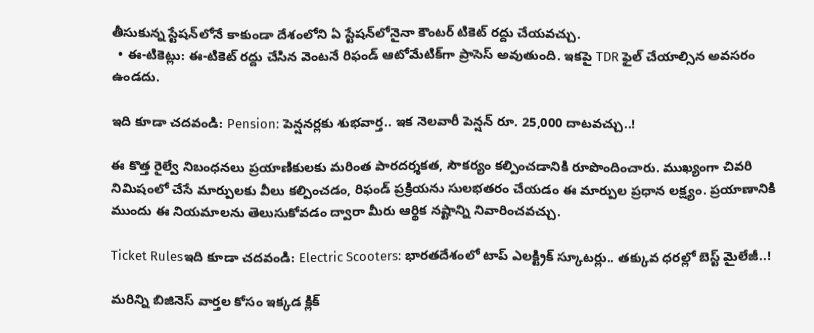తీసుకున్న స్టేషన్‌లోనే కాకుండా దేశంలోని ఏ స్టేషన్‌లోనైనా కౌంటర్ టికెట్ రద్దు చేయవచ్చు.
  • ఈ-టికెట్లు: ఈ-టికెట్ రద్దు చేసిన వెంటనే రిఫండ్ ఆటోమేటిక్‌గా ప్రాసెస్ అవుతుంది. ఇకపై TDR ఫైల్ చేయాల్సిన అవసరం ఉండదు.

ఇది కూడా చదవండి: Pension: పెన్షనర్లకు శుభవార్త.. ఇక నెలవారీ పెన్షన్ రూ. 25,000 దాటవచ్చు..!

ఈ కొత్త రైల్వే నిబంధనలు ప్రయాణికులకు మరింత పారదర్శకత, సౌకర్యం కల్పించడానికి రూపొందించారు. ముఖ్యంగా చివరి నిమిషంలో చేసే మార్పులకు వీలు కల్పించడం, రిఫండ్ ప్రక్రియను సులభతరం చేయడం ఈ మార్పుల ప్రధాన లక్ష్యం. ప్రయాణానికి ముందు ఈ నియమాలను తెలుసుకోవడం ద్వారా మీరు ఆర్థిక నష్టాన్ని నివారించవచ్చు.

Ticket Rulesఇది కూడా చదవండి: Electric Scooters: భారతదేశంలో టాప్ ఎలక్ట్రిక్ స్కూటర్లు.. తక్కువ ధరల్లో బెస్ట్‌ మైలేజీ..!

మరిన్ని బిజినెస్ వార్తల కోసం ఇక్కడ క్లిక్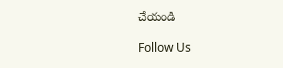చేయండి

Follow Us